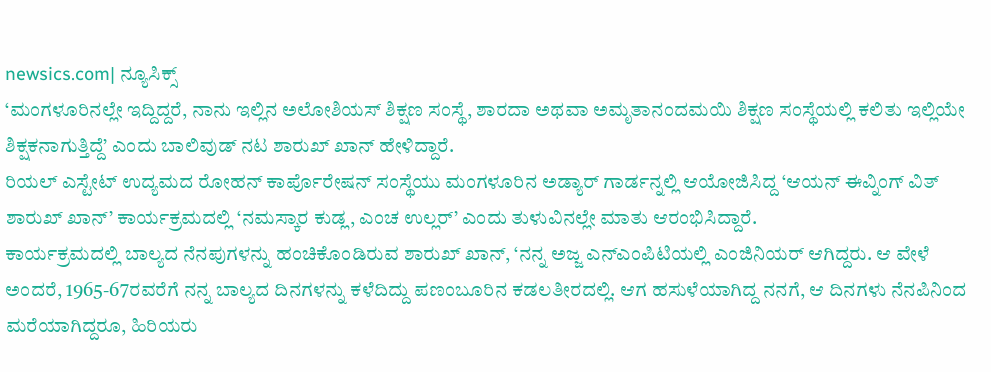newsics.com| ನ್ಯೂಸಿಕ್ಸ್
‘ಮಂಗಳೂರಿನಲ್ಲೇ ಇದ್ದಿದ್ದರೆ, ನಾನು ಇಲ್ಲಿನ ಅಲೋಶಿಯಸ್ ಶಿಕ್ಷಣ ಸಂಸ್ಥೆ, ಶಾರದಾ ಅಥವಾ ಅಮೃತಾನಂದಮಯಿ ಶಿಕ್ಷಣ ಸಂಸ್ಥೆಯಲ್ಲಿ ಕಲಿತು ಇಲ್ಲಿಯೇ ಶಿಕ್ಷಕನಾಗುತ್ತಿದ್ದೆ’ ಎಂದು ಬಾಲಿವುಡ್ ನಟ ಶಾರುಖ್ ಖಾನ್ ಹೇಳಿದ್ದಾರೆ.
ರಿಯಲ್ ಎಸ್ಟೇಟ್ ಉದ್ಯಮದ ರೋಹನ್ ಕಾರ್ಪೊರೇಷನ್ ಸಂಸ್ಥೆಯು ಮಂಗಳೂರಿನ ಅಡ್ಯಾರ್ ಗಾರ್ಡನ್ನಲ್ಲಿ ಆಯೋಜಿಸಿದ್ದ ‘ಆಯನ್ ಈವ್ನಿಂಗ್ ವಿತ್ ಶಾರುಖ್ ಖಾನ್’ ಕಾರ್ಯಕ್ರಮದಲ್ಲಿ ‘ನಮಸ್ಕಾರ ಕುಡ್ಲ, ಎಂಚ ಉಲ್ಲರ್’ ಎಂದು ತುಳುವಿನಲ್ಲೇ ಮಾತು ಆರಂಭಿಸಿದ್ದಾರೆ.
ಕಾರ್ಯಕ್ರಮದಲ್ಲಿ ಬಾಲ್ಯದ ನೆನಪುಗಳನ್ನು ಹಂಚಿಕೊಂಡಿರುವ ಶಾರುಖ್ ಖಾನ್, ‘ನನ್ನ ಅಜ್ಜ ಎನ್ಎಂಪಿಟಿಯಲ್ಲಿ ಎಂಜಿನಿಯರ್ ಆಗಿದ್ದರು. ಆ ವೇಳೆ ಅಂದರೆ, 1965-67ರವರೆಗೆ ನನ್ನ ಬಾಲ್ಯದ ದಿನಗಳನ್ನು ಕಳೆದಿದ್ದು ಪಣಂಬೂರಿನ ಕಡಲತೀರದಲ್ಲಿ. ಆಗ ಹಸುಳೆಯಾಗಿದ್ದ ನನಗೆ, ಆ ದಿನಗಳು ನೆನಪಿನಿಂದ ಮರೆಯಾಗಿದ್ದರೂ, ಹಿರಿಯರು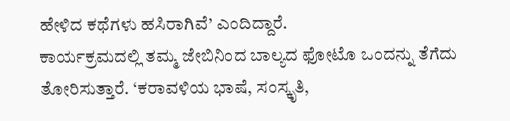ಹೇಳಿದ ಕಥೆಗಳು ಹಸಿರಾಗಿವೆ’ ಎಂದಿದ್ದಾರೆ.
ಕಾರ್ಯಕ್ರಮದಲ್ಲಿ ತಮ್ಮ ಜೇಬಿನಿಂದ ಬಾಲ್ಯದ ಫೋಟೊ ಒಂದನ್ನು ತೆಗೆದು ತೋರಿಸುತ್ತಾರೆ. ‘ಕರಾವಳಿಯ ಭಾಷೆ, ಸಂಸ್ಕೃತಿ,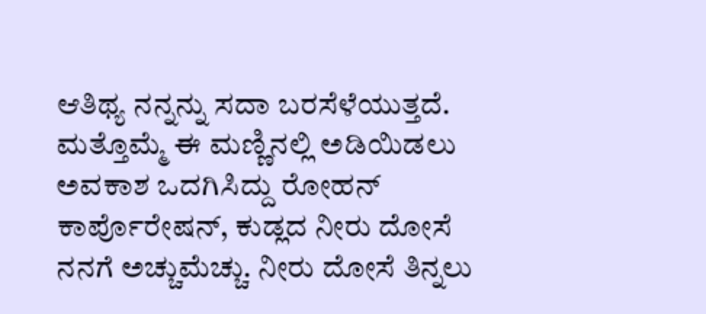ಆತಿಥ್ಯ ನನ್ನನ್ನು ಸದಾ ಬರಸೆಳೆಯುತ್ತದೆ. ಮತ್ತೊಮ್ಮೆ ಈ ಮಣ್ಣಿನಲ್ಲಿ ಅಡಿಯಿಡಲು ಅವಕಾಶ ಒದಗಿಸಿದ್ದು ರೋಹನ್ ಕಾರ್ಪೊರೇಷನ್, ಕುಡ್ಲದ ನೀರು ದೋಸೆ ನನಗೆ ಅಚ್ಚುಮೆಚ್ಚು. ನೀರು ದೋಸೆ ತಿನ್ನಲು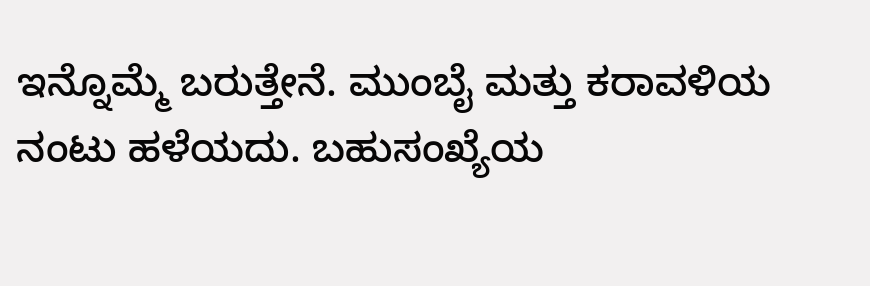ಇನ್ನೊಮ್ಮೆ ಬರುತ್ತೇನೆ. ಮುಂಬೈ ಮತ್ತು ಕರಾವಳಿಯ ನಂಟು ಹಳೆಯದು. ಬಹುಸಂಖ್ಯೆಯ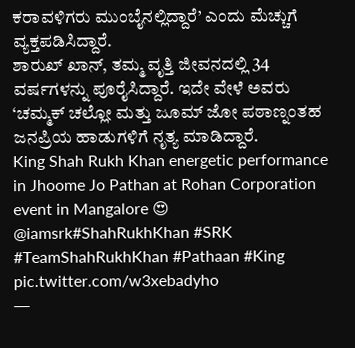ಕರಾವಳಿಗರು ಮುಂಬೈನಲ್ಲಿದ್ದಾರೆ’ ಎಂದು ಮೆಚ್ಚುಗೆ ವ್ಯಕ್ತಪಡಿಸಿದ್ದಾರೆ.
ಶಾರುಖ್ ಖಾನ್, ತಮ್ಮ ವೃತ್ತಿ ಜೀವನದಲ್ಲಿ 34 ವರ್ಷಗಳನ್ನು ಪೂರೈಸಿದ್ದಾರೆ. ಇದೇ ವೇಳೆ ಅವರು ‘ಚಮ್ಮಕ್ ಚಲ್ಲೋ ಮತ್ತು ಜೂಮ್ ಜೋ ಪಠಾಣ್ನಂತಹ ಜನಪ್ರಿಯ ಹಾಡುಗಳಿಗೆ ನೃತ್ಯ ಮಾಡಿದ್ದಾರೆ.
King Shah Rukh Khan energetic performance in Jhoome Jo Pathan at Rohan Corporation event in Mangalore 😍 @iamsrk#ShahRukhKhan #SRK #TeamShahRukhKhan #Pathaan #King pic.twitter.com/w3xebadyho
—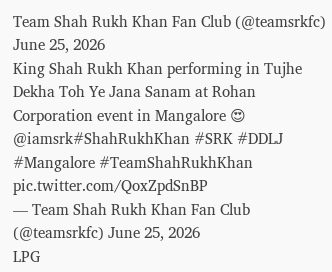Team Shah Rukh Khan Fan Club (@teamsrkfc) June 25, 2026
King Shah Rukh Khan performing in Tujhe Dekha Toh Ye Jana Sanam at Rohan Corporation event in Mangalore 😍 @iamsrk#ShahRukhKhan #SRK #DDLJ #Mangalore #TeamShahRukhKhan pic.twitter.com/QoxZpdSnBP
— Team Shah Rukh Khan Fan Club (@teamsrkfc) June 25, 2026
LPG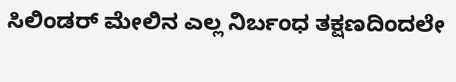ಸಿಲಿಂಡರ್ ಮೇಲಿನ ಎಲ್ಲ ನಿರ್ಬಂಧ ತಕ್ಷಣದಿಂದಲೇ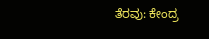ತೆರವು: ಕೇಂದ್ರ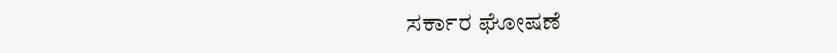ಸರ್ಕಾರ ಘೋಷಣೆ